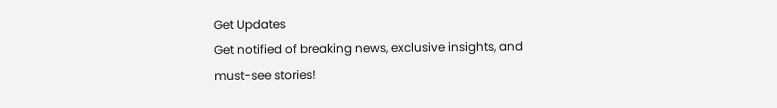Get Updates
Get notified of breaking news, exclusive insights, and must-see stories!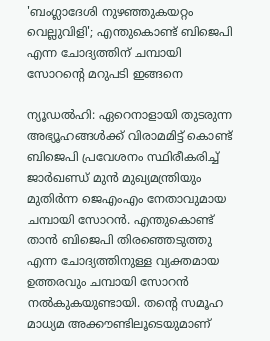'ബംഗ്ലാദേശി നുഴഞ്ഞുകയറ്റം വെല്ലുവിളി'; എന്തുകൊണ്ട് ബിജെപി എന്ന ചോദ്യത്തിന് ചമ്പായി സോറന്റെ മറുപടി ഇങ്ങനെ

ന്യൂഡൽഹി: ഏറെനാളായി തുടരുന്ന അഭ്യൂഹങ്ങൾക്ക് വിരാമമിട്ട് കൊണ്ട് ബിജെപി പ്രവേശനം സ്ഥിരീകരിച്ച് ജാർഖണ്ഡ് മുൻ മുഖ്യമന്ത്രിയും മുതിർന്ന ജെഎംഎം നേതാവുമായ ചമ്പായി സോറൻ. എന്തുകൊണ്ട് താൻ ബിജെപി തിരഞ്ഞെടുത്തു എന്ന ചോദ്യത്തിനുള്ള വ്യക്തമായ ഉത്തരവും ചമ്പായി സോറൻ നൽകുകയുണ്ടായി. തന്റെ സമൂഹ മാധ്യമ അക്കൗണ്ടിലൂടെയുമാണ്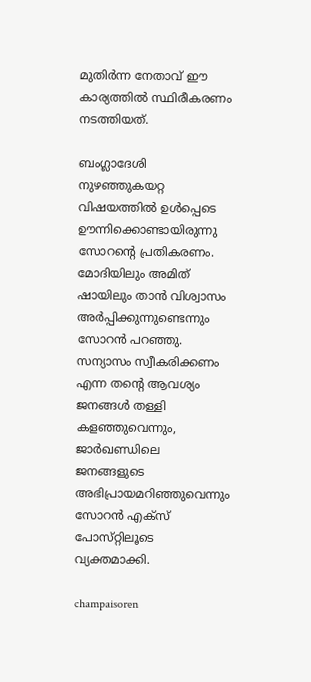മുതിർന്ന നേതാവ് ഈ കാര്യത്തിൽ സ്ഥിരീകരണം നടത്തിയത്.

ബംഗ്ലാദേശി നുഴഞ്ഞുകയറ്റ വിഷയത്തിൽ ഉൾപ്പെടെ ഊന്നിക്കൊണ്ടായിരുന്നു സോറന്റെ പ്രതികരണം. മോദിയിലും അമിത് ഷായിലും താൻ വിശ്വാസം അർപ്പിക്കുന്നുണ്ടെന്നും സോറൻ പറഞ്ഞു. സന്യാസം സ്വീകരിക്കണം എന്ന തന്റെ ആവശ്യം ജനങ്ങൾ തള്ളി കളഞ്ഞുവെന്നും, ജാർഖണ്ഡിലെ ജനങ്ങളുടെ അഭിപ്രായമറിഞ്ഞുവെന്നും സോറൻ എക്‌സ് പോസ്‌റ്റിലൂടെ വ്യക്തമാക്കി.

champaisoren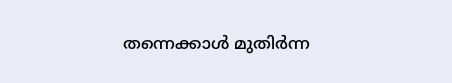തന്നെക്കാൾ മുതിർന്ന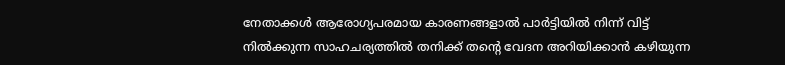നേതാക്കൾ ആരോഗ്യപരമായ കാരണങ്ങളാൽ പാർട്ടിയിൽ നിന്ന് വിട്ട് നിൽക്കുന്ന സാഹചര്യത്തിൽ തനിക്ക് തന്റെ വേദന അറിയിക്കാൻ കഴിയുന്ന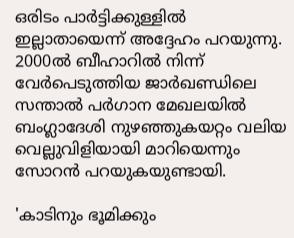ഒരിടം പാർട്ടിക്കുള്ളിൽ ഇല്ലാതായെന്ന് അദ്ദേഹം പറയുന്നു. 2000ൽ ബീഹാറിൽ നിന്ന് വേർപെടുത്തിയ ജാർഖണ്ഡിലെ സന്താൽ പർഗാന മേഖലയിൽ ബംഗ്ലാദേശി നുഴഞ്ഞുകയറ്റം വലിയ വെല്ലുവിളിയായി മാറിയെന്നും സോറൻ പറയുകയുണ്ടായി.

'കാടിനും ഭൂമിക്കും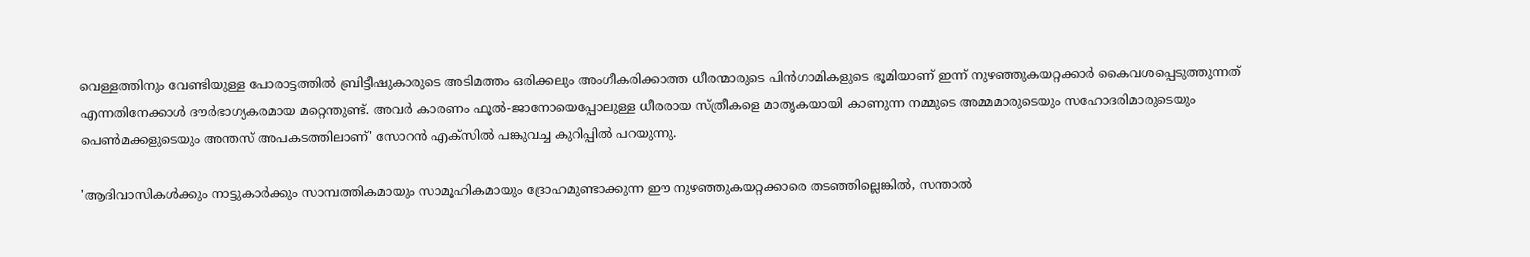വെള്ളത്തിനും വേണ്ടിയുള്ള പോരാട്ടത്തിൽ ബ്രിട്ടീഷുകാരുടെ അടിമത്തം ഒരിക്കലും അംഗീകരിക്കാത്ത ധീരന്മാരുടെ പിൻഗാമികളുടെ ഭൂമിയാണ് ഇന്ന് നുഴഞ്ഞുകയറ്റക്കാർ കൈവശപ്പെടുത്തുന്നത് എന്നതിനേക്കാൾ ദൗർഭാഗ്യകരമായ മറ്റെന്തുണ്ട്. അവർ കാരണം ഫൂൽ-ജാനോയെപ്പോലുള്ള ധീരരായ സ്ത്രീകളെ മാതൃകയായി കാണുന്ന നമ്മുടെ അമ്മമാരുടെയും സഹോദരിമാരുടെയും പെൺമക്കളുടെയും അന്തസ് അപകടത്തിലാണ്' സോറൻ എക്‌സിൽ പങ്കുവച്ച കുറിപ്പിൽ പറയുന്നു.

'ആദിവാസികൾക്കും നാട്ടുകാർക്കും സാമ്പത്തികമായും സാമൂഹികമായും ദ്രോഹമുണ്ടാക്കുന്ന ഈ നുഴഞ്ഞുകയറ്റക്കാരെ തടഞ്ഞില്ലെങ്കിൽ, സന്താൽ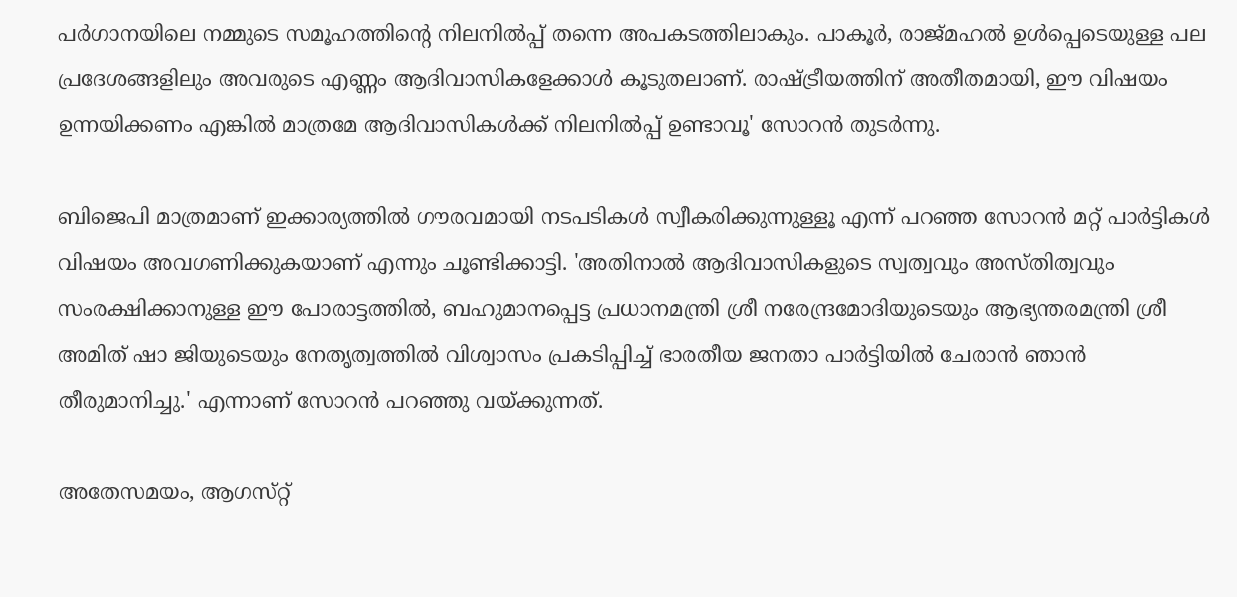പർഗാനയിലെ നമ്മുടെ സമൂഹത്തിന്റെ നിലനിൽപ്പ് തന്നെ അപകടത്തിലാകും. പാകൂർ, രാജ്‌മഹൽ ഉൾപ്പെടെയുള്ള പല പ്രദേശങ്ങളിലും അവരുടെ എണ്ണം ആദിവാസികളേക്കാൾ കൂടുതലാണ്. രാഷ്ട്രീയത്തിന് അതീതമായി, ഈ വിഷയം ഉന്നയിക്കണം എങ്കിൽ മാത്രമേ ആദിവാസികൾക്ക് നിലനിൽപ്പ് ഉണ്ടാവൂ' സോറൻ തുടർന്നു.

ബിജെപി മാത്രമാണ് ഇക്കാര്യത്തിൽ ഗൗരവമായി നടപടികൾ സ്വീകരിക്കുന്നുള്ളൂ എന്ന് പറഞ്ഞ സോറൻ മറ്റ് പാർട്ടികൾ വിഷയം അവഗണിക്കുകയാണ് എന്നും ചൂണ്ടിക്കാട്ടി. 'അതിനാൽ ആദിവാസികളുടെ സ്വത്വവും അസ്‌തിത്വവും സംരക്ഷിക്കാനുള്ള ഈ പോരാട്ടത്തിൽ, ബഹുമാനപ്പെട്ട പ്രധാനമന്ത്രി ശ്രീ നരേന്ദ്രമോദിയുടെയും ആഭ്യന്തരമന്ത്രി ശ്രീ അമിത് ഷാ ജിയുടെയും നേതൃത്വത്തിൽ വിശ്വാസം പ്രകടിപ്പിച്ച് ഭാരതീയ ജനതാ പാർട്ടിയിൽ ചേരാൻ ഞാൻ തീരുമാനിച്ചു.' എന്നാണ് സോറൻ പറഞ്ഞു വയ്ക്കുന്നത്.

അതേസമയം, ആഗസ്‌റ്റ്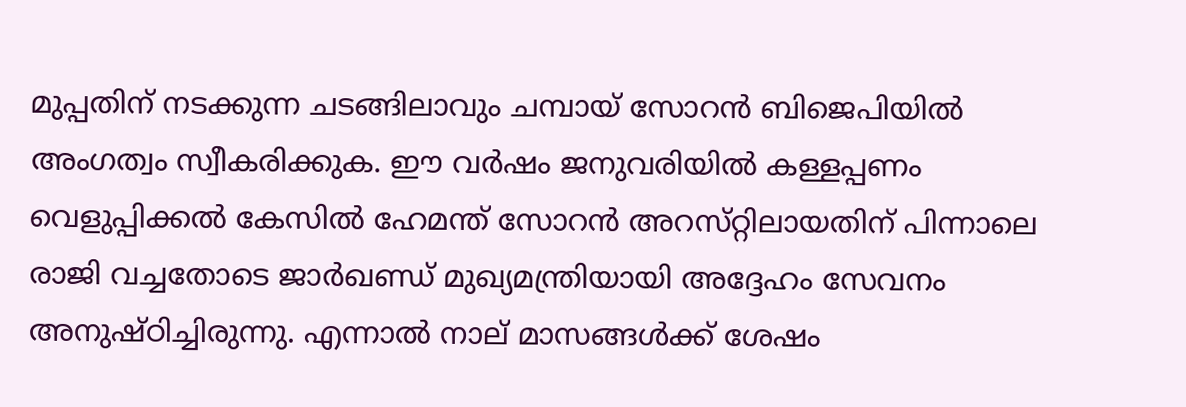മുപ്പതിന് നടക്കുന്ന ചടങ്ങിലാവും ചമ്പായ് സോറൻ ബിജെപിയിൽ അംഗത്വം സ്വീകരിക്കുക. ഈ വർഷം ജനുവരിയിൽ കള്ളപ്പണം വെളുപ്പിക്കൽ കേസിൽ ഹേമന്ത് സോറൻ അറസ്‌റ്റിലായതിന് പിന്നാലെ രാജി വച്ചതോടെ ജാർഖണ്ഡ് മുഖ്യമന്ത്രിയായി അദ്ദേഹം സേവനം അനുഷ്‌ഠിച്ചിരുന്നു. എന്നാൽ നാല് മാസങ്ങൾക്ക് ശേഷം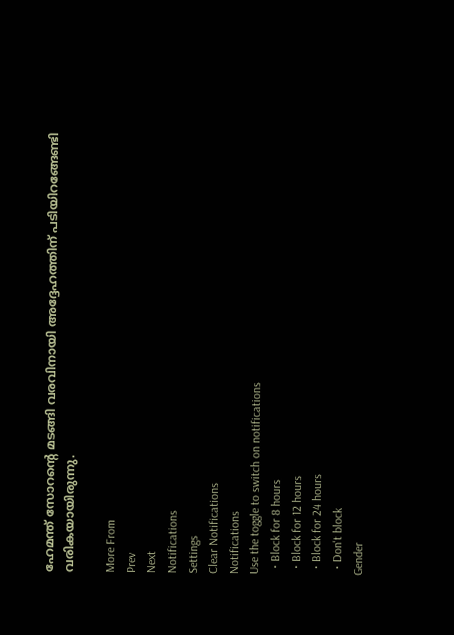ഹേമന്ത് സോറന്റെ മടങ്ങി വരവിനായി അദ്ദേഹത്തിന് പടിയിറങ്ങേണ്ടി വരികയായിരുന്നു.

More From
Prev
Next
Notifications
Settings
Clear Notifications
Notifications
Use the toggle to switch on notifications
  • Block for 8 hours
  • Block for 12 hours
  • Block for 24 hours
  • Don't block
Gender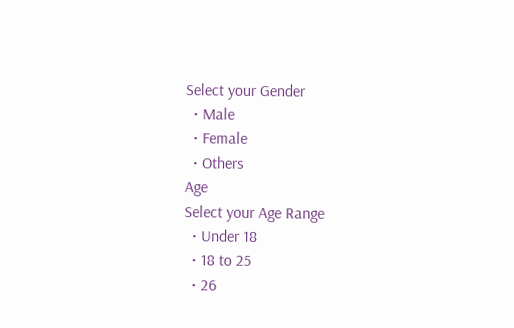Select your Gender
  • Male
  • Female
  • Others
Age
Select your Age Range
  • Under 18
  • 18 to 25
  • 26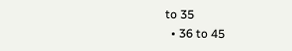to 35
  • 36 to 45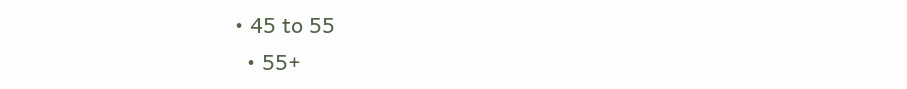• 45 to 55
  • 55+